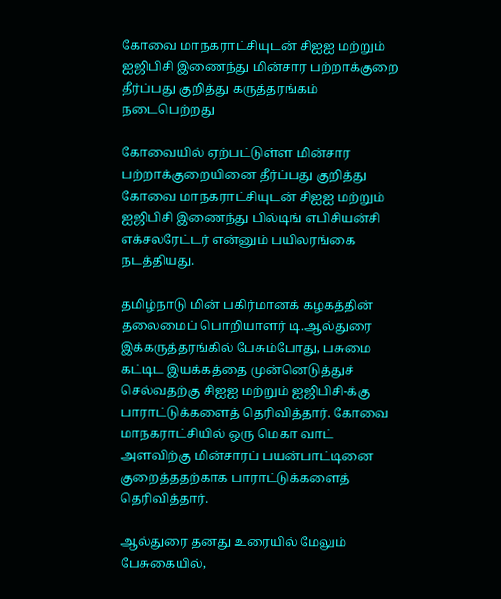கோவை மாநகராட்சியுடன் சிஐஐ மற்றும் ஐஜிபிசி இணைந்து மின்சார பற்றாக்குறை தீர்ப்பது குறித்து கருத்தரங்கம் நடைபெற்றது

கோவையில் ஏற்பட்டுள்ள மின்சார பற்றாக்குறையினை தீர்ப்பது குறித்து கோவை மாநகராட்சியுடன் சிஐஐ மற்றும் ஐஜிபிசி இணைந்து பில்டிங் எபிசியன்சி எக்சலரேட்டர் என்னும் பயிலரங்கை நடத்தியது.

தமிழ்நாடு மின் பகிர்மானக் கழகத்தின் தலைமைப் பொறியாளர் டி.ஆல்துரை இக்கருத்தரங்கில் பேசும்போது, பசுமை கட்டிட இயக்கத்தை முன்னெடுத்துச் செல்வதற்கு சிஐஐ மற்றும் ஐஜிபிசி-க்கு பாராட்டுக்களைத் தெரிவித்தார். கோவை மாநகராட்சியில் ஒரு மெகா வாட் அளவிற்கு மின்சாரப் பயன்பாட்டினை குறைத்ததற்காக பாராட்டுக்களைத் தெரிவித்தார்.

ஆல்துரை தனது உரையில் மேலும் பேசுகையில்,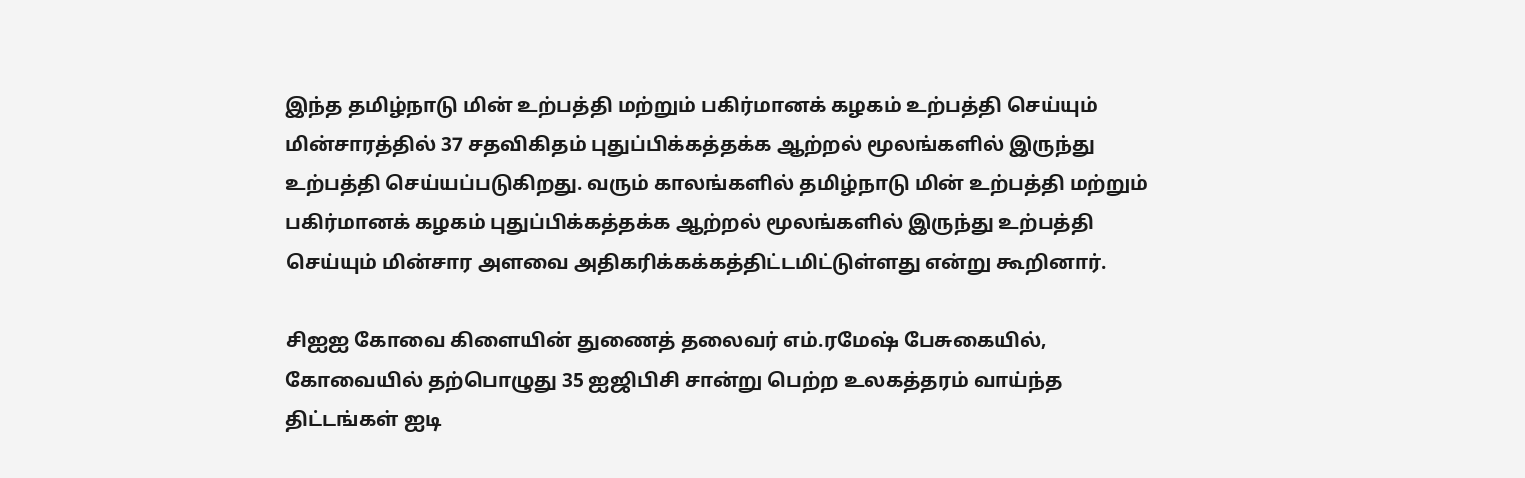இந்த தமிழ்நாடு மின் உற்பத்தி மற்றும் பகிர்மானக் கழகம் உற்பத்தி செய்யும் மின்சாரத்தில் 37 சதவிகிதம் புதுப்பிக்கத்தக்க ஆற்றல் மூலங்களில் இருந்து உற்பத்தி செய்யப்படுகிறது. வரும் காலங்களில் தமிழ்நாடு மின் உற்பத்தி மற்றும் பகிர்மானக் கழகம் புதுப்பிக்கத்தக்க ஆற்றல் மூலங்களில் இருந்து உற்பத்தி செய்யும் மின்சார அளவை அதிகரிக்கக்கத்திட்டமிட்டுள்ளது என்று கூறினார்.

சிஐஐ கோவை கிளையின் துணைத் தலைவர் எம்.ரமேஷ் பேசுகையில், கோவையில் தற்பொழுது 35 ஐஜிபிசி சான்று பெற்ற உலகத்தரம் வாய்ந்த திட்டங்கள் ஐடி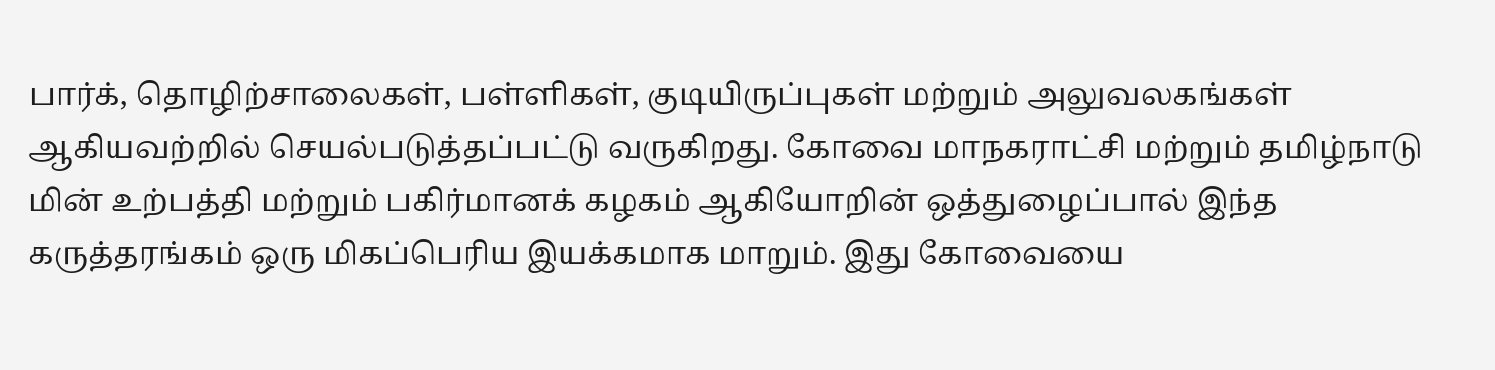பார்க், தொழிற்சாலைகள், பள்ளிகள், குடியிருப்புகள் மற்றும் அலுவலகங்கள் ஆகியவற்றில் செயல்படுத்தப்பட்டு வருகிறது. கோவை மாநகராட்சி மற்றும் தமிழ்நாடு மின் உற்பத்தி மற்றும் பகிர்மானக் கழகம் ஆகியோறின் ஒத்துழைப்பால் இந்த கருத்தரங்கம் ஒரு மிகப்பெரிய இயக்கமாக மாறும். இது கோவையை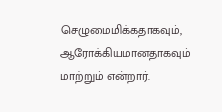செழுமைமிக்கதாகவும், ஆரோக்கியமானதாகவும் மாற்றும் என்றார்.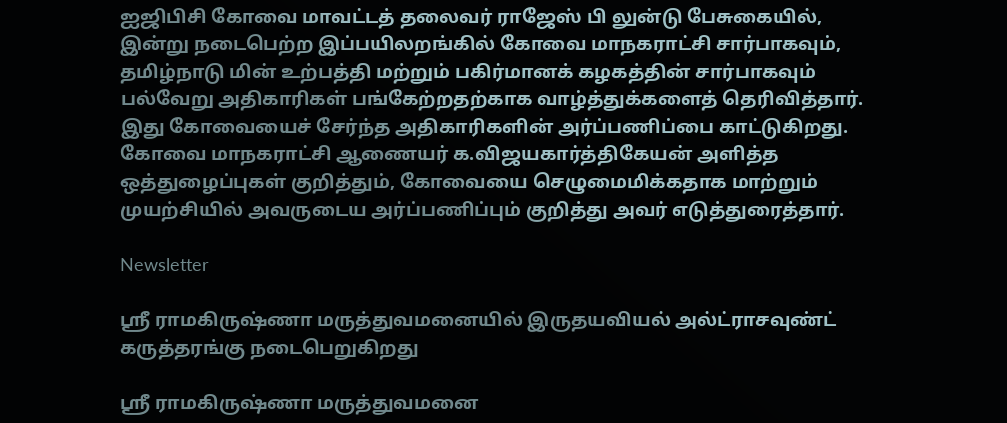ஐஜிபிசி கோவை மாவட்டத் தலைவர் ராஜேஸ் பி லுன்டு பேசுகையில், இன்று நடைபெற்ற இப்பயிலறங்கில் கோவை மாநகராட்சி சார்பாகவும், தமிழ்நாடு மின் உற்பத்தி மற்றும் பகிர்மானக் கழகத்தின் சார்பாகவும் பல்வேறு அதிகாரிகள் பங்கேற்றதற்காக வாழ்த்துக்களைத் தெரிவித்தார். இது கோவையைச் சேர்ந்த அதிகாரிகளின் அர்ப்பணிப்பை காட்டுகிறது. கோவை மாநகராட்சி ஆணையர் க.விஜயகார்த்திகேயன் அளித்த ஒத்துழைப்புகள் குறித்தும், கோவையை செழுமைமிக்கதாக மாற்றும் முயற்சியில் அவருடைய அர்ப்பணிப்பும் குறித்து அவர் எடுத்துரைத்தார்.

Newsletter

ஶ்ரீ ராமகிருஷ்ணா மருத்துவமனையில் இருதயவியல் அல்ட்ராசவுண்ட் கருத்தரங்கு நடைபெறுகிறது

ஶ்ரீ ராமகிருஷ்ணா மருத்துவமனை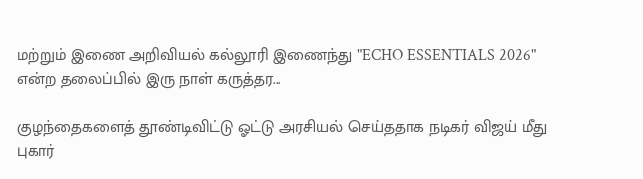மற்றும் இணை அறிவியல் கல்லூரி இணைந்து "ECHO ESSENTIALS 2026" என்ற தலைப்பில் இரு நாள் கருத்தர...

குழந்தைகளைத் தூண்டிவிட்டு ஓட்டு அரசியல் செய்ததாக நடிகர் விஜய் மீது புகார்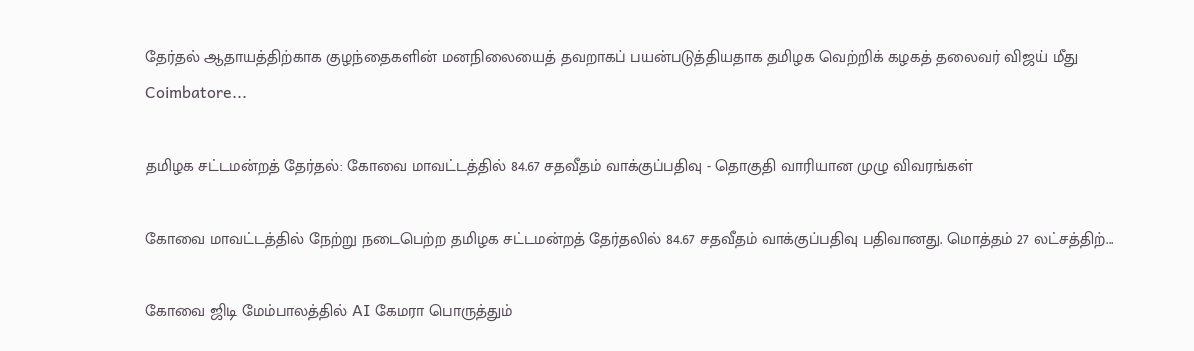தேர்தல் ஆதாயத்திற்காக குழந்தைகளின் மனநிலையைத் தவறாகப் பயன்படுத்தியதாக தமிழக வெற்றிக் கழகத் தலைவர் விஜய் மீது Coimbatore...

தமிழக சட்டமன்றத் தேர்தல்: கோவை மாவட்டத்தில் 84.67 சதவீதம் வாக்குப்பதிவு - தொகுதி வாரியான முழு விவரங்கள்

கோவை மாவட்டத்தில் நேற்று நடைபெற்ற தமிழக சட்டமன்றத் தேர்தலில் 84.67 சதவீதம் வாக்குப்பதிவு பதிவானது. மொத்தம் 27 லட்சத்திற்...

கோவை ஜிடி மேம்பாலத்தில் AI கேமரா பொருத்தும்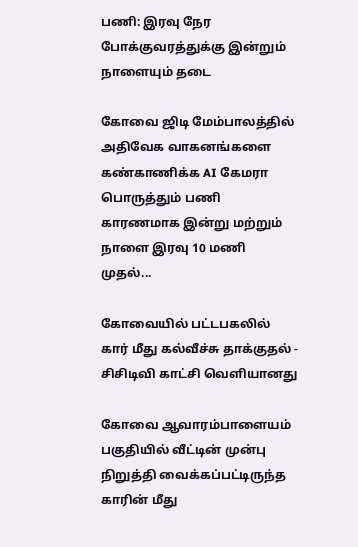பணி: இரவு நேர போக்குவரத்துக்கு இன்றும் நாளையும் தடை

கோவை ஜிடி மேம்பாலத்தில் அதிவேக வாகனங்களை கண்காணிக்க AI கேமரா பொருத்தும் பணி காரணமாக இன்று மற்றும் நாளை இரவு 10 மணி முதல்...

கோவையில் பட்டபகலில் கார் மீது கல்வீச்சு தாக்குதல் - சிசிடிவி காட்சி வெளியானது

கோவை ஆவாரம்பாளையம் பகுதியில் வீட்டின் முன்பு நிறுத்தி வைக்கப்பட்டிருந்த காரின் மீது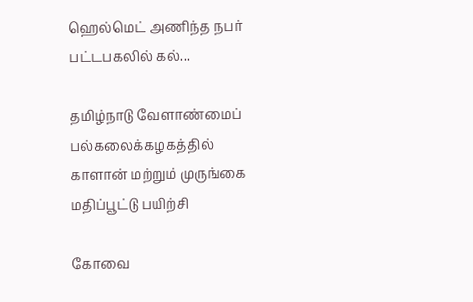ஹெல்மெட் அணிந்த நபர் பட்டபகலில் கல்...

தமிழ்நாடு வேளாண்மைப் பல்கலைக்கழகத்தில் காளான் மற்றும் முருங்கை மதிப்பூட்டு பயிற்சி

கோவை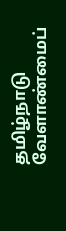தமிழ்நாடு வேளாண்மைப்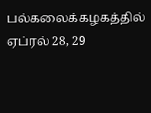பல்கலைக்கழகத்தில் ஏப்ரல் 28, 29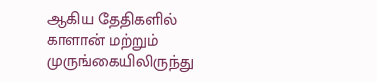ஆகிய தேதிகளில் காளான் மற்றும் முருங்கையிலிருந்து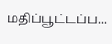மதிப்பூட்டப்ப...